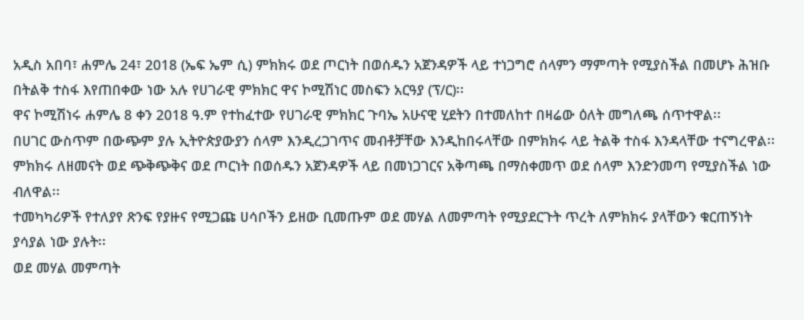አዲስ አበባ፣ ሐምሌ 24፣ 2018 (ኤፍ ኤም ሲ) ምክክሩ ወደ ጦርነት በወሰዱን አጀንዳዎች ላይ ተነጋግሮ ሰላምን ማምጣት የሚያስችል በመሆኑ ሕዝቡ በትልቅ ተስፋ እየጠበቀው ነው አሉ የሀገራዊ ምክክር ዋና ኮሚሽነር መስፍን አርዓያ (ፕ/ር)፡፡
ዋና ኮሚሽነሩ ሐምሌ 8 ቀን 2018 ዓ.ም የተከፈተው የሀገራዊ ምክክር ጉባኤ አሁናዊ ሂደትን በተመለከተ በዛሬው ዕለት መግለጫ ሰጥተዋል፡፡
በሀገር ውስጥም በውጭም ያሉ ኢትዮጵያውያን ሰላም እንዲረጋገጥና መብቶቻቸው እንዲከበሩላቸው በምክክሩ ላይ ትልቅ ተስፋ እንዳላቸው ተናግረዋል፡፡
ምክክሩ ለዘመናት ወደ ጭቅጭቅና ወደ ጦርነት በወሰዱን አጀንዳዎች ላይ በመነጋገርና አቅጣጫ በማስቀመጥ ወደ ሰላም እንድንመጣ የሚያስችል ነው ብለዋል፡፡
ተመካካሪዎች የተለያየ ጽንፍ የያዙና የሚጋጩ ሀሳቦችን ይዘው ቢመጡም ወደ መሃል ለመምጣት የሚያደርጉት ጥረት ለምክክሩ ያላቸውን ቁርጠኝነት ያሳያል ነው ያሉት፡፡
ወደ መሃል መምጣት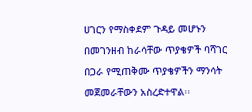ሀገርን የማስቀደም ጉዳይ መሆኑን በመገንዘብ ከራሳቸው ጥያቄዎች ባሻገር በጋራ የሚጠቅሙ ጥያቄዎችን ማንሳት መጀመራቸውን አስረድተዋል፡፡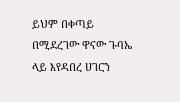ይህም በቀጣይ በሚደረገው ዋናው ጉባኤ ላይ እየዳበረ ሀገርን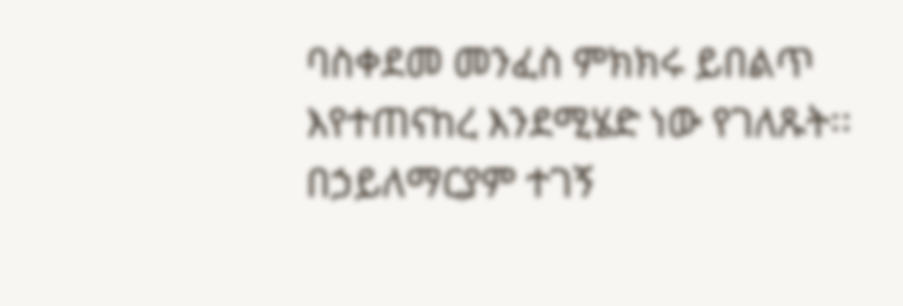ባስቀደመ መንፈስ ምክክሩ ይበልጥ እየተጠናከረ እንደሚሄድ ነው የገለጹት፡፡
በኃይለማርያም ተገኝ